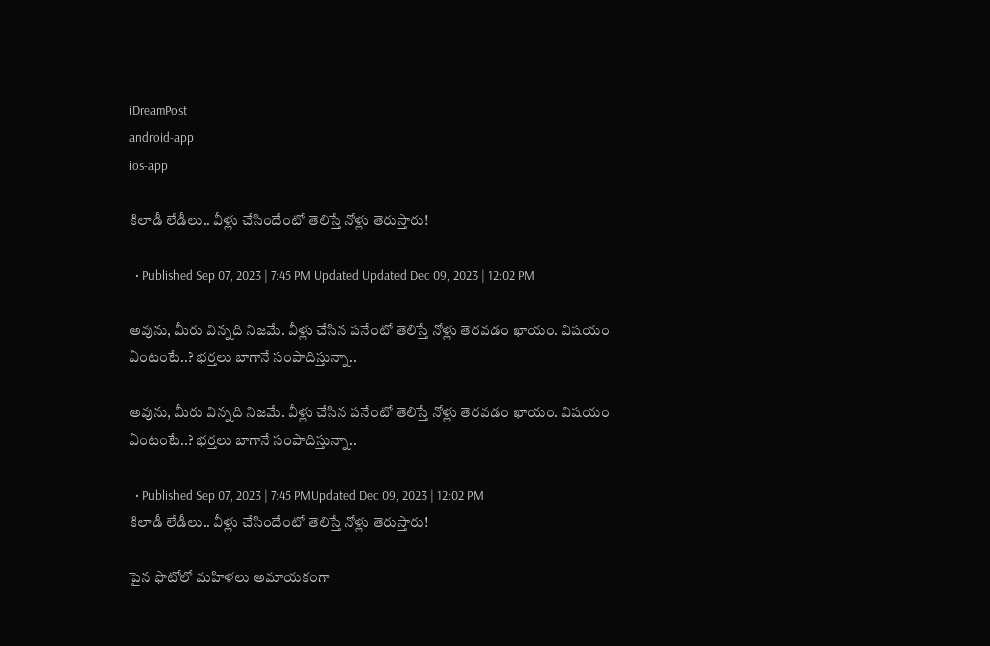iDreamPost
android-app
ios-app

కిలాడీ లేడీలు.. వీళ్లు చేసిందేంటో తెలిస్తే నోళ్లు తెరుస్తారు!

  • Published Sep 07, 2023 | 7:45 PM Updated Updated Dec 09, 2023 | 12:02 PM

అవును, మీరు విన్నది నిజమే. వీళ్లు చేసిన పనేంటో తెలిస్తే నోళ్లు తెరవడం ఖాయం. విషయం ఏంటంటే..? భర్తలు బాగానే సంపాదిస్తున్నా..

అవును, మీరు విన్నది నిజమే. వీళ్లు చేసిన పనేంటో తెలిస్తే నోళ్లు తెరవడం ఖాయం. విషయం ఏంటంటే..? భర్తలు బాగానే సంపాదిస్తున్నా..

  • Published Sep 07, 2023 | 7:45 PMUpdated Dec 09, 2023 | 12:02 PM
కిలాడీ లేడీలు.. వీళ్లు చేసిందేంటో తెలిస్తే నోళ్లు తెరుస్తారు!

పైన ఫొటోలో మహిళలు అమాయకంగా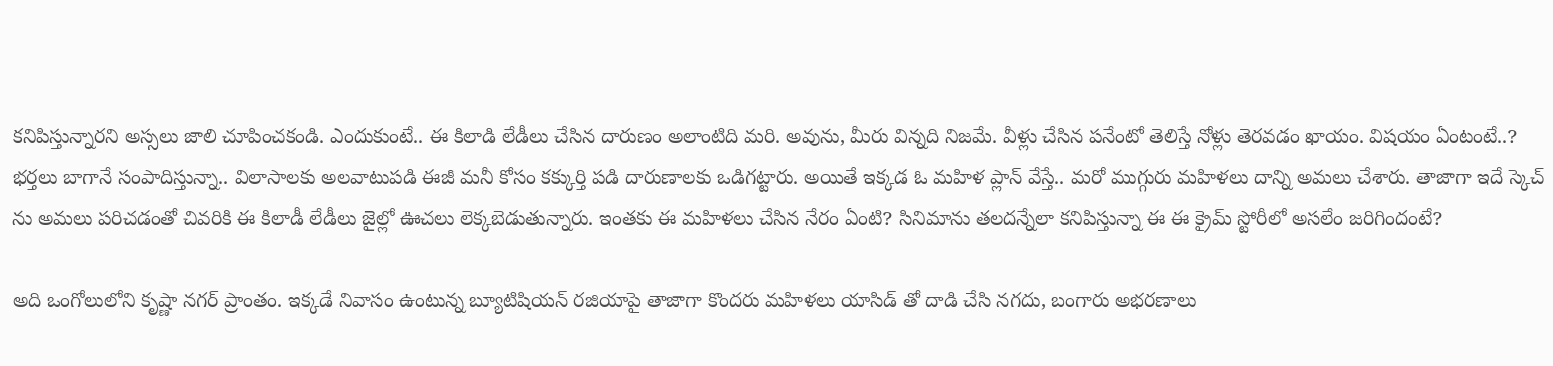కనిపిస్తున్నారని అస్సలు జాలి చూపించకండి. ఎందుకుంటే.. ఈ కిలాడి లేడీలు చేసిన దారుణం అలాంటిది మరి. అవును, మీరు విన్నది నిజమే. వీళ్లు చేసిన పనేంటో తెలిస్తే నోళ్లు తెరవడం ఖాయం. విషయం ఏంటంటే..? భర్తలు బాగానే సంపాదిస్తున్నా.. విలాసాలకు అలవాటుపడి ఈజీ మనీ కోసం కక్కుర్తి పడి దారుణాలకు ఒడిగట్టారు. అయితే ఇక్కడ ఓ మహిళ ప్లాన్ వేస్తే.. మరో ముగ్గురు మహిళలు దాన్ని అమలు చేశారు. తాజాగా ఇదే స్కెచ్ ను అమలు పరిచడంతో చివరికి ఈ కిలాడీ లేడీలు జైల్లో ఊచలు లెక్కబెడుతున్నారు. ఇంతకు ఈ మహిళలు చేసిన నేరం ఏంటి? సినిమాను తలదన్నేలా కనిపిస్తున్నా ఈ ఈ క్రైమ్ స్టోరీలో అసలేం జరిగిందంటే?

అది ఒంగోలులోని కృష్ణా నగర్ ప్రాంతం. ఇక్కడే నివాసం ఉంటున్న బ్యూటిషియన్ రజియాపై తాజాగా కొందరు మహిళలు యాసిడ్ తో దాడి చేసి నగదు, బంగారు అభరణాలు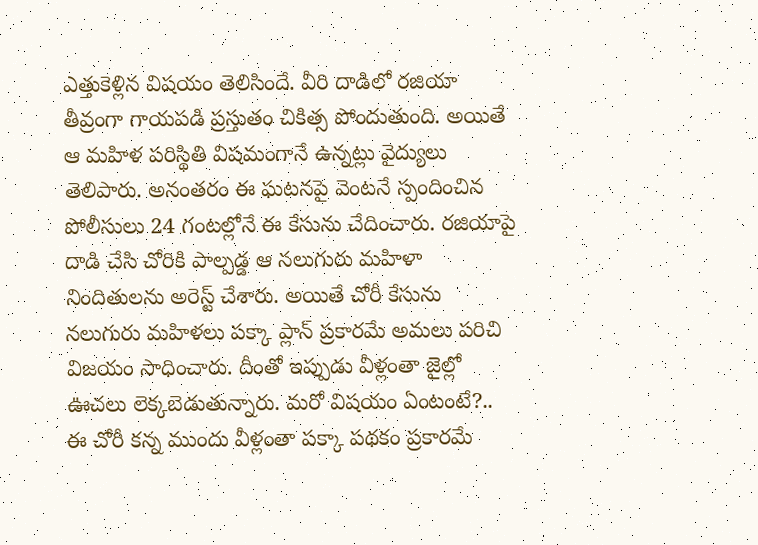ఎత్తుకెళ్లిన విషయం తెలిసిందే. వీరి దాడిలో రజియా తీవ్రంగా గాయపడి ప్రస్తుతం చికిత్స పోందుతుంది. అయితే ఆ మహిళ పరిస్థితి విషమంగానే ఉన్నట్లు వైద్యులు తెలిపారు. అనంతరం ఈ ఘటనపై వెంటనే స్పందించిన పోలీసులు 24 గంటల్లోనే ఈ కేసును చేదించారు. రజియాపై దాడి చేసి చోరికి పాల్పడ్డ ఆ నలుగురు మహిళా నిందితులను అరెస్ట్ చేశారు. అయితే చోరీ కేసును నలుగురు మహిళలు పక్కా ప్లాన్ ప్రకారమే అమలు పరిచి విజయం సాధించారు. దీంతో ఇప్పుడు వీళ్లంతా జైల్లో ఊచలు లెక్కబెడుతున్నారు. మరో విషయం ఏంటంటే?.. ఈ చోరీ కన్న ముందు వీళ్లంతా పక్కా పథకం ప్రకారమే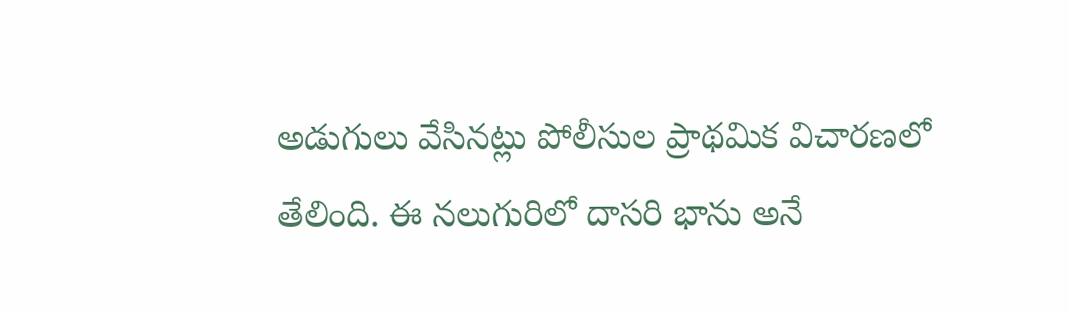అడుగులు వేసినట్లు పోలీసుల ప్రాథమిక విచారణలో తేలింది. ఈ నలుగురిలో దాసరి భాను అనే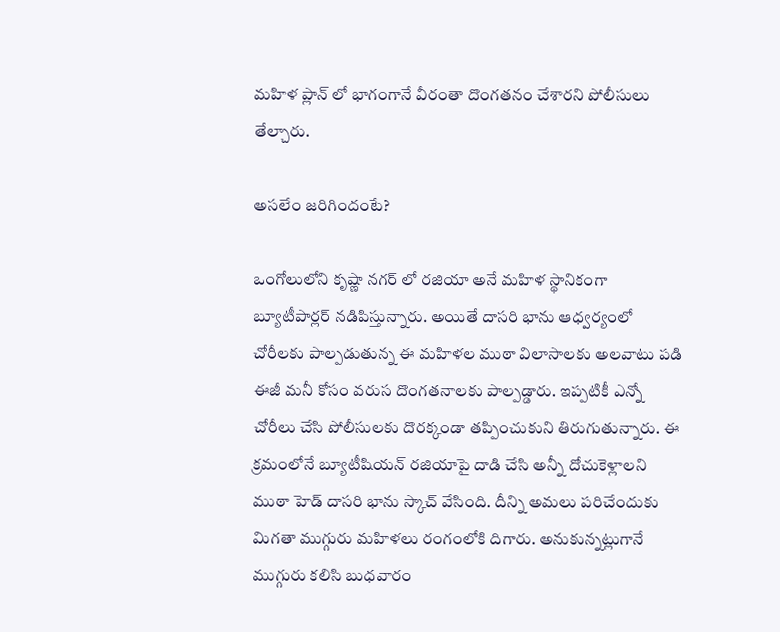మహిళ ప్లాన్ లో భాగంగానే వీరంతా దొంగతనం చేశారని పోలీసులు తేల్చారు.

అసలేం జరిగిందంటే?

ఒంగోలులోని కృష్ణా నగర్ లో రజియా అనే మహిళ స్థానికంగా బ్యూటీపార్లర్ నడిపిస్తున్నారు. అయితే దాసరి భాను ఆధ్వర్యంలో చోరీలకు పాల్పడుతున్న ఈ మహిళల ముఠా విలాసాలకు అలవాటు పడి ఈజీ మనీ కోసం వరుస దొంగతనాలకు పాల్పడ్డారు. ఇప్పటికీ ఎన్నో చోరీలు చేసి పోలీసులకు దొరక్కండా తప్పించుకుని తిరుగుతున్నారు. ఈ క్రమంలోనే బ్యూటీషియన్ రజియాపై దాడి చేసి అన్నీ దోచుకెళ్లాలని ముఠా హెడ్ దాసరి భాను స్కాచ్ వేసింది. దీన్ని అమలు పరిచేందుకు మిగతా ముగ్గురు మహిళలు రంగంలోకి దిగారు. అనుకున్నట్లుగానే ముగ్గురు కలిసి బుధవారం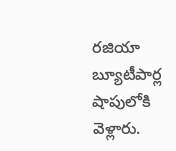రజియా బ్యూటీపార్ల షాపులోకి వెళ్లారు.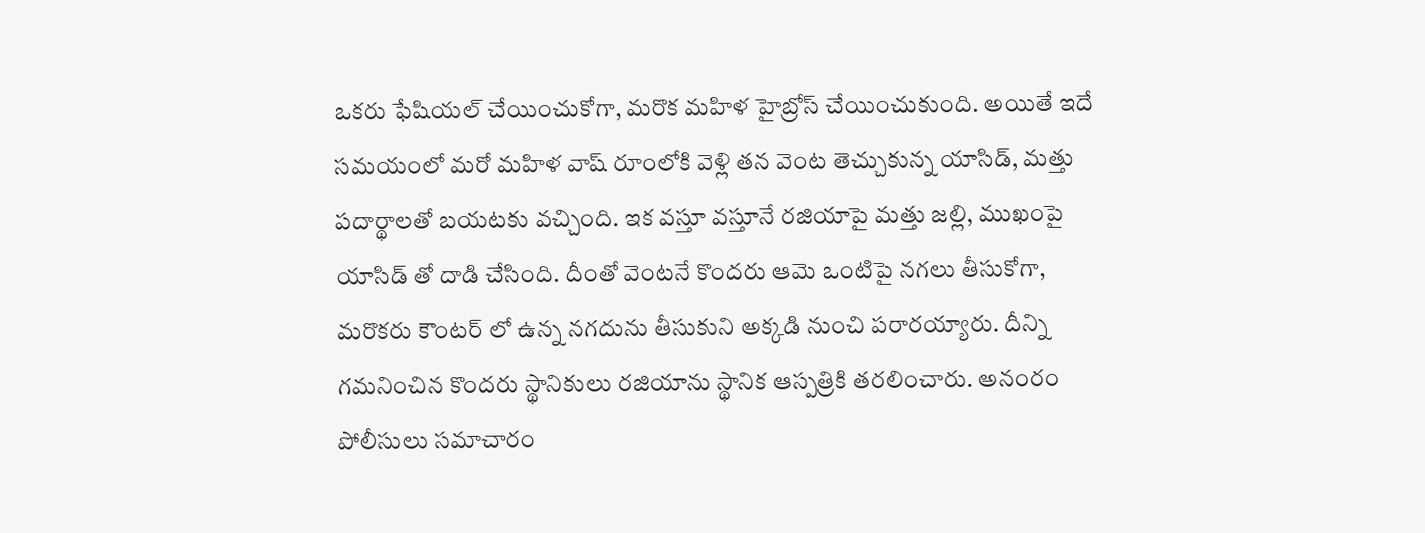ఒకరు ఫేషియల్ చేయించుకోగా, మరొక మహిళ హైబ్రోస్ చేయించుకుంది. అయితే ఇదే సమయంలో మరో మహిళ వాష్ రూంలోకి వెళ్లి తన వెంట తెచ్చుకున్న యాసిడ్, మత్తు పదార్థాలతో బయటకు వచ్చింది. ఇక వస్తూ వస్తూనే రజియాపై మత్తు జల్లి, ముఖంపై యాసిడ్ తో దాడి చేసింది. దీంతో వెంటనే కొందరు ఆమె ఒంటిపై నగలు తీసుకోగా, మరొకరు కౌంటర్ లో ఉన్న నగదును తీసుకుని అక్కడి నుంచి పరారయ్యారు. దీన్ని గమనించిన కొందరు స్థానికులు రజియాను స్థానిక ఆస్పత్రికి తరలించారు. అనంరం పోలీసులు సమాచారం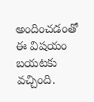అందించడంతో ఈ విషయం బయటకు వచ్చింది.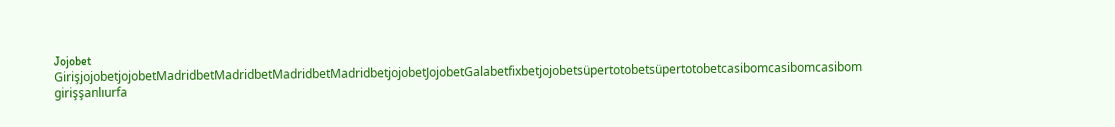Jojobet GirişjojobetjojobetMadridbetMadridbetMadridbetMadridbetjojobetJojobetGalabetfixbetjojobetsüpertotobetsüpertotobetcasibomcasibomcasibom girişşanlıurfa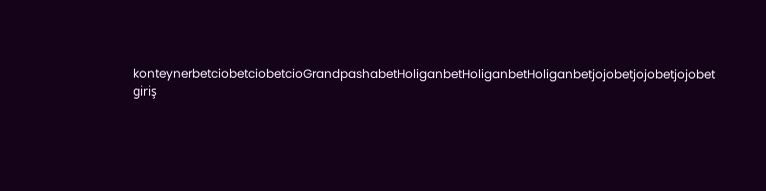konteynerbetciobetciobetcioGrandpashabetHoliganbetHoliganbetHoliganbetjojobetjojobetjojobet giriş